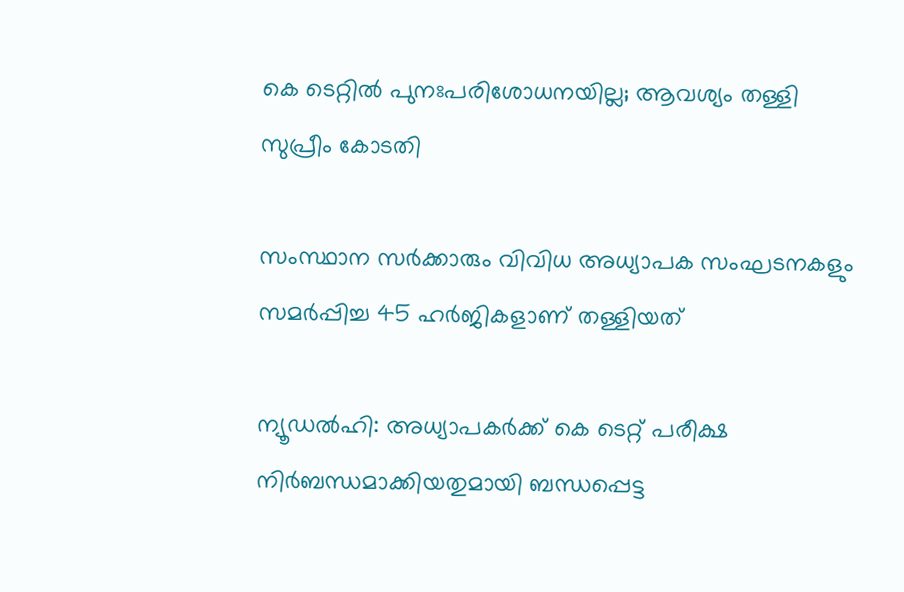കെ ടെറ്റില്‍ പുനഃപരിശോധനയില്ല; ആവശ്യം തള്ളി സുപ്രീം കോടതി

സംസ്ഥാന സര്‍ക്കാരും വിവിധ അധ്യാപക സംഘടനകളും സമര്‍പ്പിച്ച 45 ഹര്‍ജികളാണ് തള്ളിയത്

ന്യൂഡല്‍ഹി: അധ്യാപകര്‍ക്ക് കെ ടെറ്റ് പരീക്ഷ നിര്‍ബന്ധമാക്കിയതുമായി ബന്ധപ്പെട്ട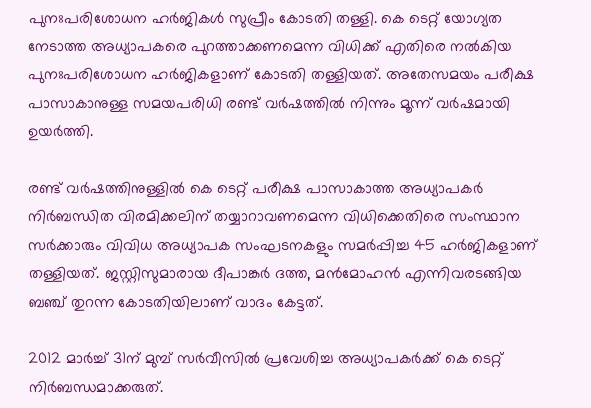പുനഃപരിശോധന ഹര്‍ജികള്‍ സുപ്രീം കോടതി തള്ളി. കെ ടെറ്റ് യോഗ്യത നേടാത്ത അധ്യാപകരെ പുറത്താക്കണമെന്ന വിധിക്ക് എതിരെ നല്‍കിയ പുനഃപരിശോധന ഹര്‍ജികളാണ് കോടതി തള്ളിയത്. അതേസമയം പരീക്ഷ പാസാകാനുള്ള സമയപരിധി രണ്ട് വര്‍ഷത്തില്‍ നിന്നും മൂന്ന് വര്‍ഷമായി ഉയര്‍ത്തി.

രണ്ട് വര്‍ഷത്തിനുള്ളില്‍ കെ ടെറ്റ് പരീക്ഷ പാസാകാത്ത അധ്യാപകര്‍ നിര്‍ബന്ധിത വിരമിക്കലിന് തയ്യാറാവണമെന്ന വിധിക്കെതിരെ സംസ്ഥാന സര്‍ക്കാരും വിവിധ അധ്യാപക സംഘടനകളും സമര്‍പ്പിച്ച 45 ഹര്‍ജികളാണ് തള്ളിയത്. ജസ്റ്റിസുമാരായ ദീപാങ്കര്‍ ദത്ത, മന്‍മോഹന്‍ എന്നിവരടങ്ങിയ ബഞ്ച് തുറന്ന കോടതിയിലാണ് വാദം കേട്ടത്.

2012 മാര്‍ച്ച് 31ന് മുമ്പ് സര്‍വീസില്‍ പ്രവേശിച്ച അധ്യാപകര്‍ക്ക് കെ ടെറ്റ് നിര്‍ബന്ധമാക്കരുത്.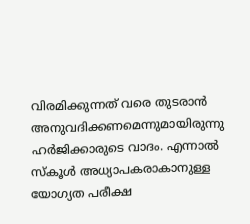വിരമിക്കുന്നത് വരെ തുടരാന്‍ അനുവദിക്കണമെന്നുമായിരുന്നു ഹര്‍ജിക്കാരുടെ വാദം. എന്നാല്‍ സ്‌കൂള്‍ അധ്യാപകരാകാനുള്ള യോഗ്യത പരീക്ഷ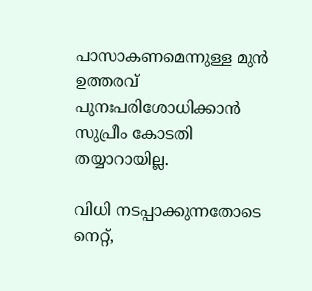പാസാകണമെന്നുള്ള മുന്‍ ഉത്തരവ് പുനഃപരിശോധിക്കാന്‍ സുപ്രീം കോടതി തയ്യാറായില്ല.

വിധി നടപ്പാക്കുന്നതോടെ നെറ്റ്,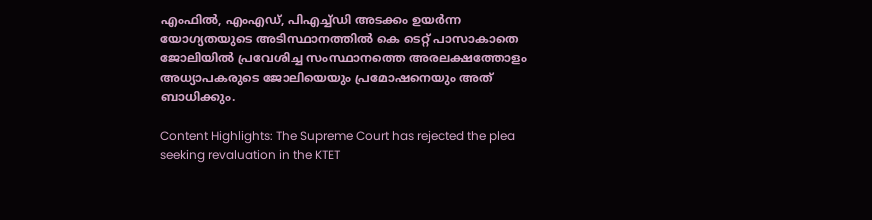എംഫില്‍, എംഎഡ്, പിഎച്ച്ഡി അടക്കം ഉയര്‍ന്ന യോഗ്യതയുടെ അടിസ്ഥാനത്തില്‍ കെ ടെറ്റ് പാസാകാതെ ജോലിയില്‍ പ്രവേശിച്ച സംസ്ഥാനത്തെ അരലക്ഷത്തോളം അധ്യാപകരുടെ ജോലിയെയും പ്രമോഷനെയും അത് ബാധിക്കും.

Content Highlights: The Supreme Court has rejected the plea seeking revaluation in the KTET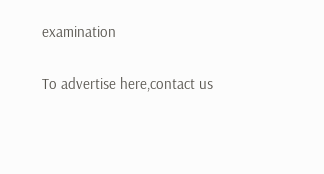examination

To advertise here,contact us